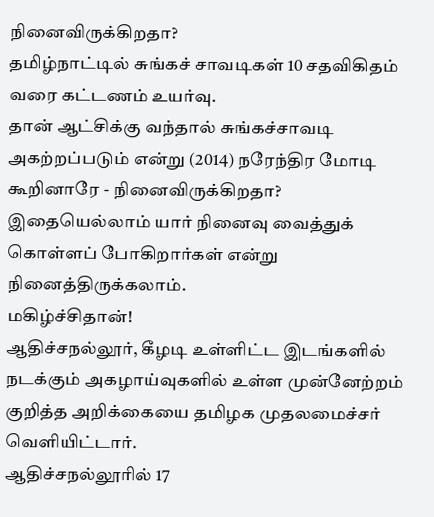நினைவிருக்கிறதா?
தமிழ்நாட்டில் சுங்கச் சாவடிகள் 10 சதவிகிதம் வரை கட்டணம் உயர்வு.
தான் ஆட்சிக்கு வந்தால் சுங்கச்சாவடி அகற்றப்படும் என்று (2014) நரேந்திர மோடி கூறினாரே - நினைவிருக்கிறதா? இதையெல்லாம் யார் நினைவு வைத்துக் கொள்ளப் போகிறார்கள் என்று நினைத்திருக்கலாம்.
மகிழ்ச்சிதான்!
ஆதிச்சநல்லூர், கீழடி உள்ளிட்ட இடங்களில் நடக்கும் அகழாய்வுகளில் உள்ள முன்னேற்றம் குறித்த அறிக்கையை தமிழக முதலமைச்சர் வெளியிட்டார்.
ஆதிச்சநல்லூரில் 17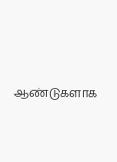ஆண்டுகளாக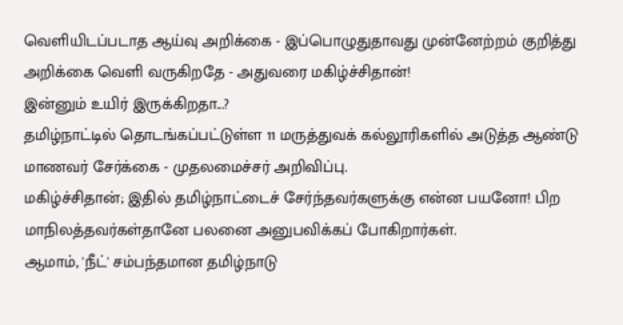வெளியிடப்படாத ஆய்வு அறிக்கை - இப்பொழுதுதாவது முன்னேற்றம் குறித்து அறிக்கை வெளி வருகிறதே - அதுவரை மகிழ்ச்சிதான்!
இன்னும் உயிர் இருக்கிறதா...?
தமிழ்நாட்டில் தொடங்கப்பட்டுள்ள 11 மருத்துவக் கல்லூரிகளில் அடுத்த ஆண்டு மாணவர் சேர்க்கை - முதலமைச்சர் அறிவிப்பு.
மகிழ்ச்சிதான்; இதில் தமிழ்நாட்டைச் சேர்ந்தவர்களுக்கு என்ன பயனோ! பிற மாநிலத்தவர்கள்தானே பலனை அனுபவிக்கப் போகிறார்கள்.
ஆமாம், 'நீட்' சம்பந்தமான தமிழ்நாடு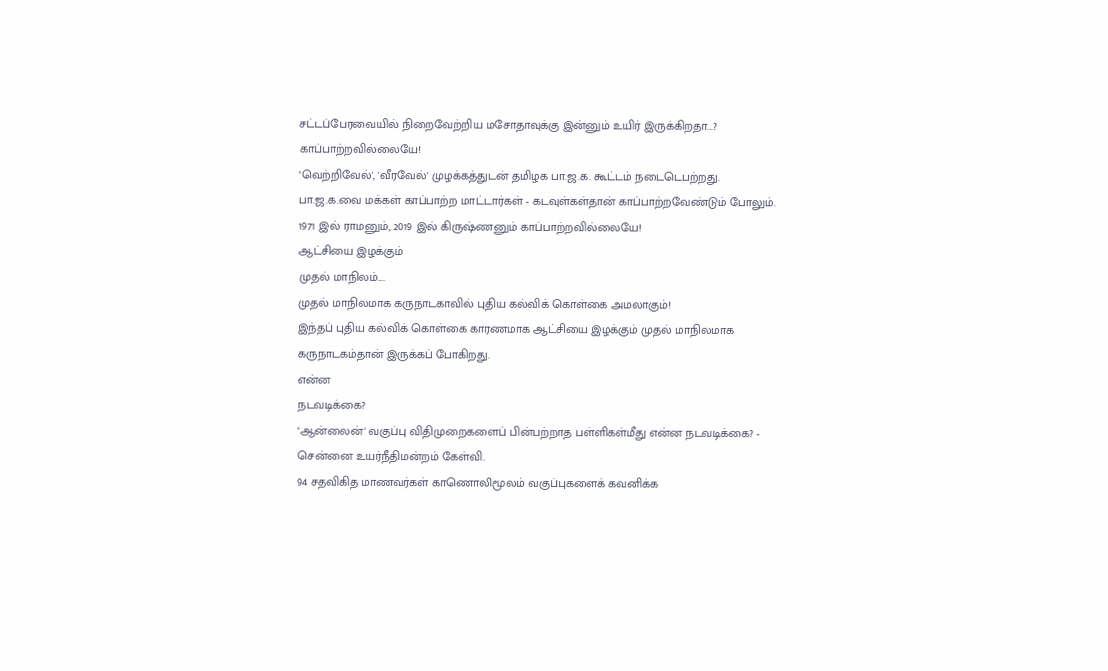சட்டப்பேரவையில் நிறைவேற்றிய மசோதாவுக்கு இன்னும் உயிர் இருக்கிறதா...?
காப்பாற்றவில்லையே!
‘வெற்றிவேல்', 'வீரவேல்' முழக்கத்துடன் தமிழக பா.ஜ.க. கூட்டம் நடைடெபற்றது.
பா.ஜ.க.வை மக்கள் காப்பாற்ற மாட்டார்கள் - கடவுள்கள்தான் காப்பாற்றவேண்டும் போலும். 1971 இல் ராமனும், 2019 இல் கிருஷ்ணனும் காப்பாற்றவில்லையே!
ஆட்சியை இழக்கும்
முதல் மாநிலம்....
முதல் மாநிலமாக கருநாடகாவில் புதிய கல்விக் கொள்கை அமலாகும்!
இந்தப் புதிய கல்விக் கொள்கை காரணமாக ஆட்சியை இழக்கும் முதல் மாநிலமாக கருநாடகம்தான் இருக்கப் போகிறது.
என்ன
நடவடிக்கை?
‘ஆன்லைன்' வகுப்பு விதிமுறைகளைப் பின்பற்றாத பள்ளிகள்மீது என்ன நடவடிக்கை? - சென்னை உயர்நீதிமன்றம் கேள்வி.
94 சதவிகித மாணவர்கள் காணொலிமூலம் வகுப்புகளைக் கவனிக்க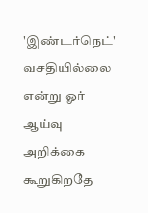'இண்டர்நெட்' வசதியில்லை என்று ஓர் ஆய்வு அறிக்கை கூறுகிறதே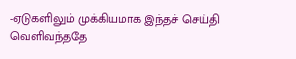-ஏடுகளிலும் முக்கியமாக இந்தச் செய்தி வெளிவந்ததே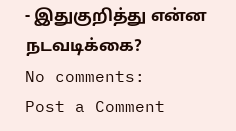- இதுகுறித்து என்ன நடவடிக்கை?
No comments:
Post a Comment